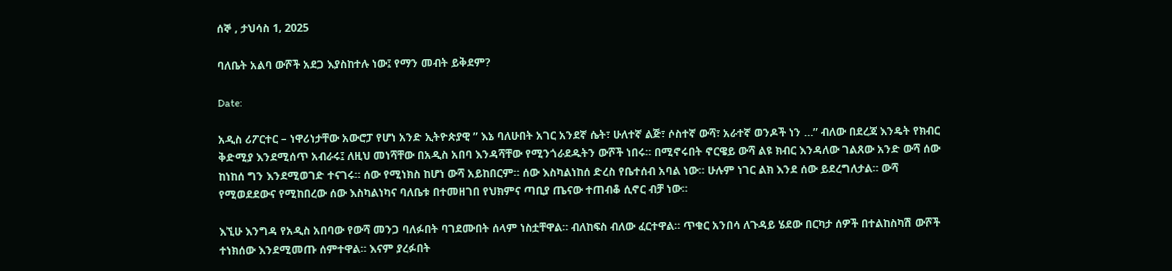ሰኞ , ታህሳስ 1, 2025

ባለቤት አልባ ውሾች አደጋ እያስከተሉ ነው፤ የማን መብት ይቅደም?

Date:

አዲስ ሪፖርተር – ነዋሪነታቸው አውሮፓ የሆነ አንድ ኢትዮጵያዊ ” እኔ ባለሁበት አገር አንደኛ ሴት፣ ሁለተኛ ልጅ፣ ሶስተኛ ውሻ፣ አራተኛ ወንዶች ነን …” ብለው በደረጃ እንዴት የክብር ቅድሚያ እንደሚሰጥ አብራሩ፤ ለዚህ መነሻቸው በአዲስ አበባ እንዳሻቸው የሚንጎራደዱትን ውሾች ነበሩ። በሚኖሩበት ኖርዌይ ውሻ ልዩ ክብር እንዳለው ገልጸው አንድ ውሻ ሰው ከነከሰ ግን እንደሚወገድ ተናገሩ። ሰው የሚነክስ ከሆነ ውሻ አይከበርም። ሰው እስካልነከሰ ድረስ የቤተሰብ አባል ነው። ሁሉም ነገር ልክ እንደ ሰው ይደረግለታል። ውሻ የሚወደደውና የሚከበረው ሰው እስካልነካና ባለቤቱ በተመዘገበ የህክምና ጣቢያ ጤናው ተጠብቆ ሲኖር ብቻ ነው።

እኚሁ እንግዳ የአዲስ አበባው የውሻ መንጋ ባለፉበት ባገደሙበት ሰላም ነስቷቸዋል። ብለከፍስ ብለው ፈርተዋል። ጥቁር አንበሳ ለጉዳይ ሄደው በርካታ ሰዎች በተልከስካሽ ውሾች ተነክሰው እንደሚመጡ ሰምተዋል። እናም ያረፉበት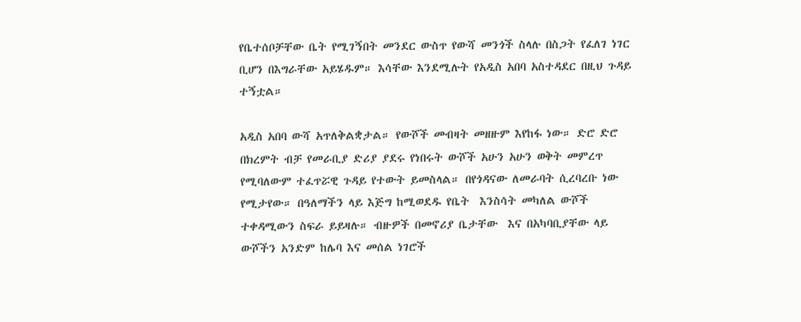የቤተሰቦቻቸው ቤት የሚገኝበት መንደር ውስጥ የውሻ መንጎች ስላሉ በስጋት የፈለገ ነገር ቢሆን በእግራቸው አይሄዱም። እሳቸው እንደሚሉት የአዲስ አበባ አስተዳደር በዚህ ጉዳይ ተኝቷል።

አዲስ አበባ ውሻ አጥለቅልቋታል። የውሾች መብዛት መዘዙም እየከፋ ነው። ድሮ ድሮ በክረምት ብቻ የመራቢያ ድሪያ ያደሩ የነበሩት ውሾች አሁን አሁን ወቅት መምረጥ የሚባለውም ተፈጥሯዊ ጉዳይ የተውት ይመስላል። በየጎዳናው ለመራባት ሲረባረቡ ነው የሚታየው። በዓለማችን ላይ እጅግ ከሚወደዱ የቤት  እንስሳት መካለል ውሾች ተቀዳሚውን ስፍራ ይይዛሉ። ብዙዎች በመኖሪያ ቤታቸው  እና በአካባቢያቸው ላይ ውሾችን አንድም ከሌባ እና መሰል ነገሮች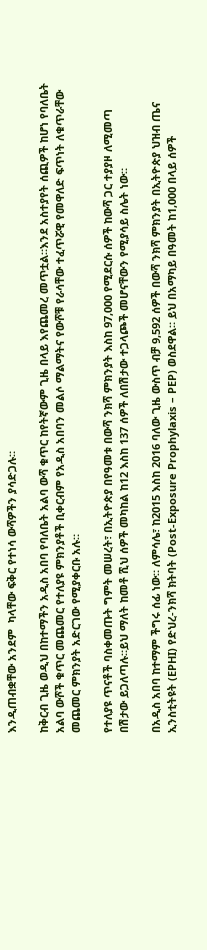እንዲጠብቋቸው አንደም  ካላቸው ፍቅር የተነሳ ውሻዎችን ያሳድጋሉ።

ከቅርብ ጊዜ ወዲህ በከተማችን አዲስ አበባ የባለቤት አልባ ውሻ ቁጥር ከየትኛውም ጊዜ በላይ እየጨመረ መጥቷል።እንደ አስተያየት ሰጪዎች ከሆነ የባለቤት አልባ ውሾች ቁጥር መጨመር የተለያዩ ምክንያቶች ቢቀርብም የአዲስ አበባን መልሶ ማልማትና የውሾቹ የራሳቸው ተፈጥሯዊ የመዋለድ ፍጥነት ለቁጥራቸው መጨመር ምክንያት አድርገው የሚያቀርቡ አሉ።

የተለያዩ ጥናቶች ባስቀመጡት ግምት መሠረት፣ በኢትዮጵያ በየዓመቱ በውሻ ንክሻ ምክንያት እስከ 97,000 የሚደርሱ ሰዎች ከውሻ ጋር ተያያዞ ለሚመጣ በሽታው ይጋለጣሉ።ይህ ማለት ከመቶ ሺህ ሰዎች መካከል ከ12 እስከ 137 ሰዎች ለበሽታው ተጋላጮች መሆናቸውን የሚያሳይ ስሌት ነው።

በአዲስ አበባ ከተማም ችግሩ ሰፊ ነው። ለምሳሌ፣ ከ2015 እስከ 2016 ባለው ጊዜ ውስጥ ብቻ 9,592 ሰዎች በውሻ ንክሻ ምክንያት በኢትዮጵያ ህዝብ ጤና ኢንስቲትዩት (EPHI) የድህረ-ንክሻ ክትባት (Post-Exposure Prophylaxis – PEP) ወስደዋል። ይህ በአማካይ በዓመት ከ1,000 በላይ ሰዎች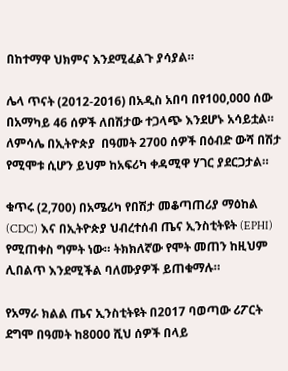በከተማዋ ህክምና እንደሚፈልጉ ያሳያል።

ሌላ ጥናት (2012-2016) በአዲስ አበባ በየ100,000 ሰው በአማካይ 46 ሰዎች ለበሽታው ተጋላጭ እንደሆኑ አሳይቷል። ለምሳሌ በኢትዮጵያ  በዓመት 2700 ሰዎች በዕብድ ውሻ በሽታ የሚሞቱ ሲሆን ይህም ከአፍሪካ ቀዳሚዋ ሃገር ያደርጋታል።

ቁጥሩ (2,700) በአሜሪካ የበሽታ መቆጣጠሪያ ማዕከል (CDC) እና በኢትዮጵያ ህብረተሰብ ጤና ኢንስቲትዩት (EPHI) የሚጠቀስ ግምት ነው። ትክክለኛው የሞት መጠን ከዚህም ሊበልጥ እንደሚችል ባለሙያዎች ይጠቁማሉ።

የአማራ ክልል ጤና ኢንስቲትዩት በ2017 ባወጣው ሪፖርት ደግሞ በዓመት ከ8000 ሺህ ሰዎች በላይ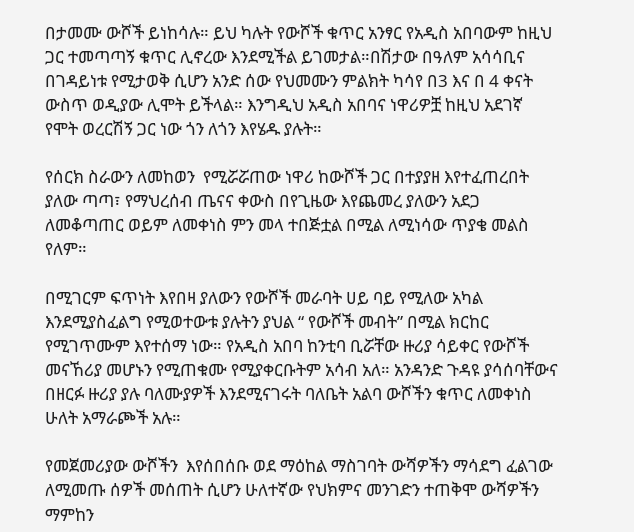በታመሙ ውሾች ይነከሳሉ። ይህ ካሉት የውሾች ቁጥር አንፃር የአዲስ አበባውም ከዚህ ጋር ተመጣጣኝ ቁጥር ሊኖረው እንደሚችል ይገመታል።በሽታው በዓለም አሳሳቢና በገዳይነቱ የሚታወቅ ሲሆን አንድ ሰው የህመሙን ምልክት ካሳየ በ3 እና በ 4 ቀናት ውስጥ ወዲያው ሊሞት ይችላል። እንግዲህ አዲስ አበባና ነዋሪዎቿ ከዚህ አደገኛ የሞት ወረርሽኝ ጋር ነው ጎን ለጎን እየሄዱ ያሉት።

የሰርክ ስራውን ለመከወን  የሚሯሯጠው ነዋሪ ከውሾች ጋር በተያያዘ እየተፈጠረበት ያለው ጣጣ፣ የማህረሰብ ጤናና ቀውስ በየጊዜው እየጨመረ ያለውን አደጋ ለመቆጣጠር ወይም ለመቀነስ ምን መላ ተበጅቷል በሚል ለሚነሳው ጥያቄ መልስ የለም።

በሚገርም ፍጥነት እየበዛ ያለውን የውሾች መራባት ሀይ ባይ የሚለው አካል እንደሚያስፈልግ የሚወተውቱ ያሉትን ያህል “ የውሾች መብት” በሚል ክርከር የሚገጥሙም እየተሰማ ነው። የአዲስ አበባ ከንቲባ ቢሯቸው ዙሪያ ሳይቀር የውሾች መናኸሪያ መሆኑን የሚጠቁሙ የሚያቀርቡትም አሳብ አለ። አንዳንድ ጉዳዩ ያሳሰባቸውና በዘርፉ ዙሪያ ያሉ ባለሙያዎች እንደሚናገሩት ባለቤት አልባ ውሾችን ቁጥር ለመቀነስ ሁለት አማራጮች አሉ።

የመጀመሪያው ውሾችን  እየሰበሰቡ ወደ ማዕከል ማስገባት ውሻዎችን ማሳደግ ፈልገው ለሚመጡ ሰዎች መሰጠት ሲሆን ሁለተኛው የህክምና መንገድን ተጠቅሞ ውሻዎችን ማምከን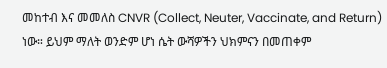መከተብ እና መመለስ CNVR (Collect, Neuter, Vaccinate, and Return)  ነው። ይህም ማለት ወንድም ሆነ ሴት ውሻዎችን ህክምናን በመጠቀም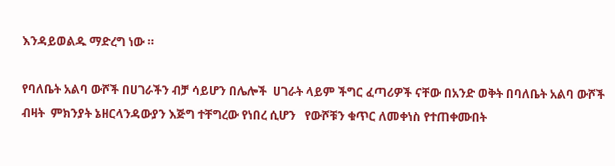እንዳይወልዱ ማድረግ ነው ።

የባለቤት አልባ ውሾች በሀገራችን ብቻ ሳይሆን በሌሎች  ሀገራት ላይም ችግር ፈጣሪዎች ናቸው በአንድ ወቅት በባለቤት አልባ ውሾች ብዛት  ምክንያት ኔዘርላንዳውያን እጅግ ተቸግረው የነበረ ሲሆን   የውሾቹን ቁጥር ለመቀነስ የተጠቀሙበት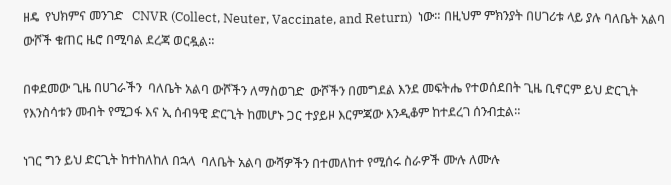ዘዴ  የህክምና መንገድ   CNVR (Collect, Neuter, Vaccinate, and Return)  ነው። በዚህም ምክንያት በሀገሪቱ ላይ ያሉ ባለቤት አልባ ውሾች ቁጠር ዜሮ በሚባል ደረጃ ወርዷል።

በቀደመው ጊዜ በሀገራችን  ባለቤት አልባ ውሾችን ለማስወገድ  ውሾችን በመግደል እንደ መፍትሔ የተወሰደበት ጊዜ ቢኖርም ይህ ድርጊት  የእንስሳቱን መብት የሚጋፋ እና ኢ ሰብዓዊ ድርጊት ከመሆኑ ጋር ተያይዞ እርምጃው እንዲቆም ከተደረገ ሰንብቷል።

ነገር ግን ይህ ድርጊት ከተከለከለ በኋላ  ባለቤት አልባ ውሻዎችን በተመለከተ የሚሰሩ ስራዎች ሙሉ ለሙሉ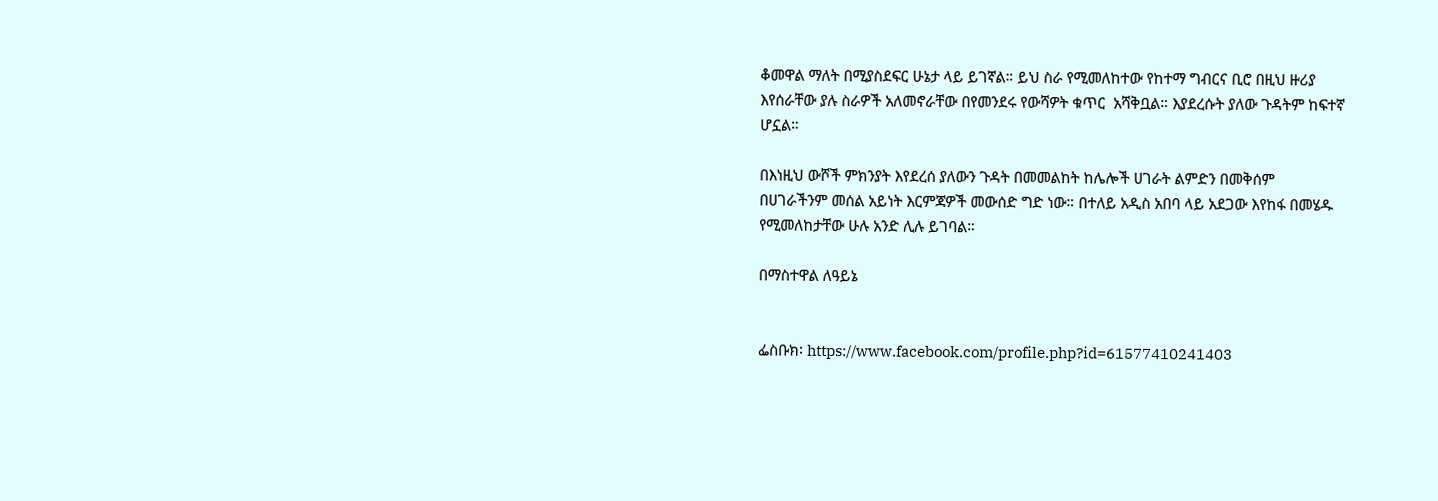ቆመዋል ማለት በሚያስደፍር ሁኔታ ላይ ይገኛል። ይህ ስራ የሚመለከተው የከተማ ግብርና ቢሮ በዚህ ዙሪያ እየሰራቸው ያሉ ስራዎች አለመኖራቸው በየመንደሩ የውሻዎት ቁጥር  አሻቅቧል። እያደረሱት ያለው ጉዳትም ከፍተኛ ሆኗል።

በእነዚህ ውሾች ምክንያት እየደረሰ ያለውን ጉዳት በመመልከት ከሌሎች ሀገራት ልምድን በመቅሰም በሀገራችንም መሰል አይነት እርምጃዎች መውሰድ ግድ ነው። በተለይ አዲስ አበባ ላይ አደጋው እየከፋ በመሄዱ የሚመለከታቸው ሁሉ አንድ ሊሉ ይገባል።

በማስተዋል ለዓይኔ


ፌስቡክ፡ https://www.facebook.com/profile.php?id=61577410241403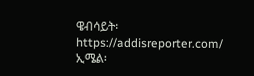ዌብሳይት፡ https://addisreporter.com/
ኢሜል፡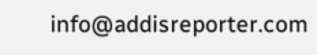info@addisreporter.com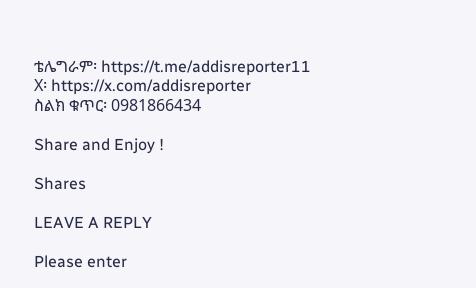ቴሌግራም፡ https://t.me/addisreporter11
X፡ https://x.com/addisreporter
ስልክ ቁጥር፡ 0981866434

Share and Enjoy !

Shares

LEAVE A REPLY

Please enter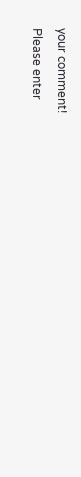your comment!
Please enter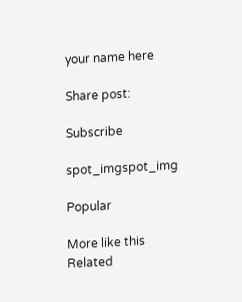your name here

Share post:

Subscribe

spot_imgspot_img

Popular

More like this
Related